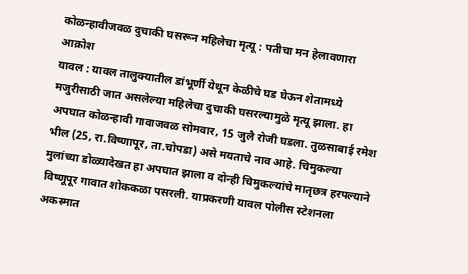कोळन्हावीजवळ दुचाकी घसरून महिलेचा मृत्यू : पतीचा मन हेलावणारा आक्रोश
यावल : यावल तालुक्यातील डांभूर्णी येथून केळीचे घड घेऊन शेतामध्ये मजुरीसाठी जात असलेल्या महिलेचा दुचाकी घसरल्यामुळे मृत्यू झाला. हा अपघात कोळन्हावी गावाजवळ सोमवार, 15 जुलै रोजी घडला. तुळसाबाई रमेश भील (25, रा.विष्णापूर, ता.चोपडा) असे मयताचे नाव आहे. चिमुकल्या मुलांच्या डोळ्यादेखत हा अपघात झाला व दोन्ही चिमुकल्यांचे मातृछत्र हरपल्याने विष्णूपूर गावात शोककळा पसरली. याप्रकरणी यावल पोलीस स्टेशनला अकस्मात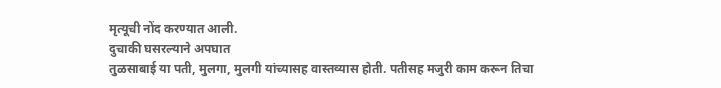मृत्यूची नोंद करण्यात आली.
दुचाकी घसरल्याने अपघात
तुळसाबाई या पती, मुलगा, मुलगी यांच्यासह वास्तव्यास होती. पतीसह मजुरी काम करून तिचा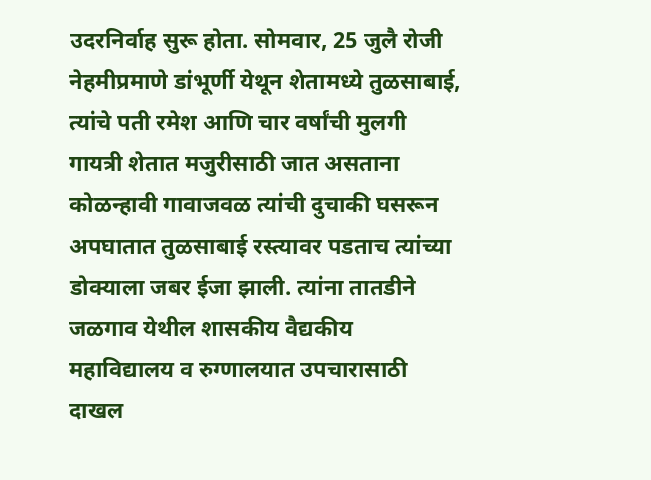उदरनिर्वाह सुरू होता. सोमवार, 25 जुलै रोजी नेहमीप्रमाणे डांभूर्णी येथून शेतामध्ये तुळसाबाई, त्यांचे पती रमेश आणि चार वर्षांची मुलगी गायत्री शेतात मजुरीसाठी जात असताना कोळन्हावी गावाजवळ त्यांची दुचाकी घसरून अपघातात तुळसाबाई रस्त्यावर पडताच त्यांच्या डोक्याला जबर ईजा झाली. त्यांना तातडीने जळगाव येथील शासकीय वैद्यकीय महाविद्यालय व रुग्णालयात उपचारासाठी दाखल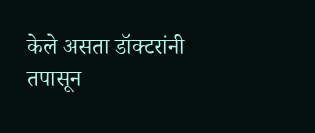केले असता डॉक्टरांनी तपासून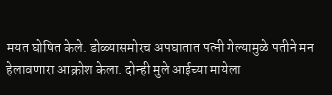मयत घोषित केले. डोळ्यासमोरच अपघातात पत्नी गेल्यामुळे पतीने मन हेलावणारा आक्रोश केला. दोन्ही मुले आईच्या मायेला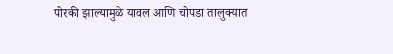पोरकी झाल्यामुळे यावल आणि चोपडा तालुक्यात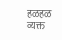हळहळ व्यक्त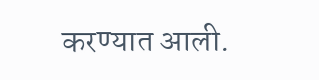करण्यात आली.